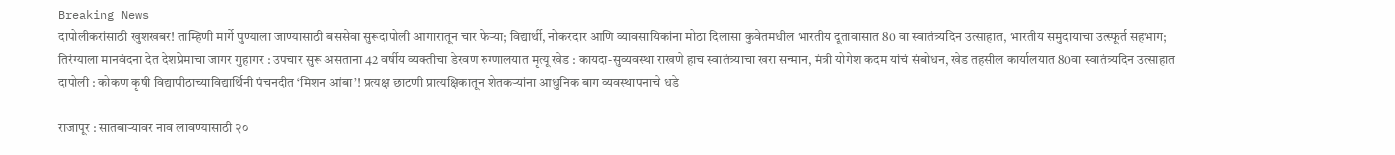Breaking News
दापोलीकरांसाठी खुशखबर! ताम्हिणी मार्गे पुण्याला जाण्यासाठी बससेवा सुरूदापोली आगारातून चार फेऱ्या; विद्यार्थी, नोकरदार आणि व्यावसायिकांना मोठा दिलासा कुवेतमधील भारतीय दूतावासात 80 वा स्वातंत्र्यदिन उत्साहात, भारतीय समुदायाचा उत्स्फूर्त सहभाग; तिरंग्याला मानवंदना देत देशप्रेमाचा जागर गुहागर : उपचार सुरू असताना 42 वर्षीय व्यक्तीचा डेरवण रुग्णालयात मृत्यू खेड : कायदा-सुव्यवस्था राखणे हाच स्वातंत्र्याचा खरा सन्मान, मंत्री योगेश कदम यांचं संबोधन, खेड तहसील कार्यालयात 80वा स्वातंत्र्यदिन उत्साहात दापोली : कोकण कृषी विद्यापीठाच्याविद्यार्थिनी पंचनदीत ‘मिशन आंबा’! प्रत्यक्ष छाटणी प्रात्यक्षिकातून शेतकऱ्यांना आधुनिक बाग व्यवस्थापनाचे धडे

राजापूर : सातबाऱ्यावर नाव लावण्यासाठी २०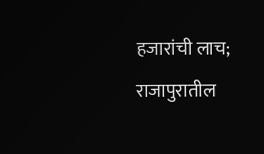हजारांची लाच; राजापुरातील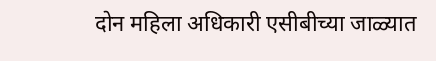दोन महिला अधिकारी एसीबीच्या जाळ्यात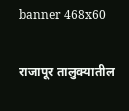banner 468x60

राजापूर तालुक्यातील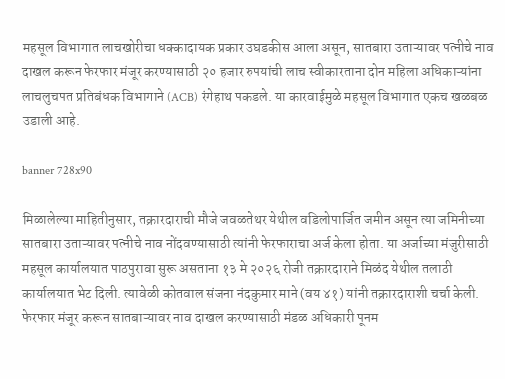महसूल विभागात लाचखोरीचा धक्कादायक प्रकार उघडकीस आला असून, सातबारा उताऱ्यावर पत्नीचे नाव दाखल करून फेरफार मंजूर करण्यासाठी २० हजार रुपयांची लाच स्वीकारताना दोन महिला अधिकाऱ्यांना लाचलुचपत प्रतिबंधक विभागाने (ACB) रंगेहाथ पकडले. या कारवाईमुळे महसूल विभागात एकच खळबळ उडाली आहे.

banner 728x90

मिळालेल्या माहितीनुसार, तक्रारदाराची मौजे जवळतेथर येथील वडिलोपार्जित जमीन असून त्या जमिनीच्या सातबारा उताऱ्यावर पत्नीचे नाव नोंदवण्यासाठी त्यांनी फेरफाराचा अर्ज केला होता. या अर्जाच्या मंजुरीसाठी महसूल कार्यालयात पाठपुरावा सुरू असताना १३ मे २०२६ रोजी तक्रारदाराने मिळंद येथील तलाठी कार्यालयात भेट दिली. त्यावेळी कोतवाल संजना नंदकुमार माने (वय ४१) यांनी तक्रारदाराशी चर्चा केली. फेरफार मंजूर करून सातबाऱ्यावर नाव दाखल करण्यासाठी मंडळ अधिकारी पूनम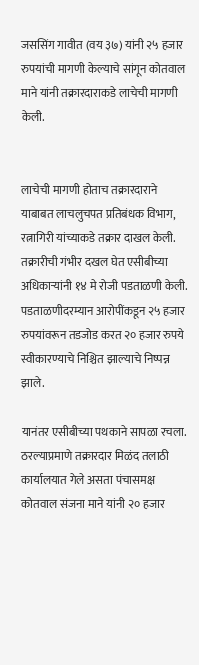जससिंग गावीत (वय ३७) यांनी २५ हजार रुपयांची मागणी केल्याचे सांगून कोतवाल माने यांनी तक्रारदाराकडे लाचेची मागणी केली.


लाचेची मागणी होताच तक्रारदाराने याबाबत लाचलुचपत प्रतिबंधक विभाग, रत्नागिरी यांच्याकडे तक्रार दाखल केली. तक्रारीची गंभीर दखल घेत एसीबीच्या अधिकाऱ्यांनी १४ मे रोजी पडताळणी केली. पडताळणीदरम्यान आरोपींकडून २५ हजार रुपयांवरून तडजोड करत २० हजार रुपये स्वीकारण्याचे निश्चित झाल्याचे निष्पन्न झाले.

यानंतर एसीबीच्या पथकाने सापळा रचला. ठरल्याप्रमाणे तक्रारदार मिळंद तलाठी कार्यालयात गेले असता पंचासमक्ष कोतवाल संजना माने यांनी २० हजार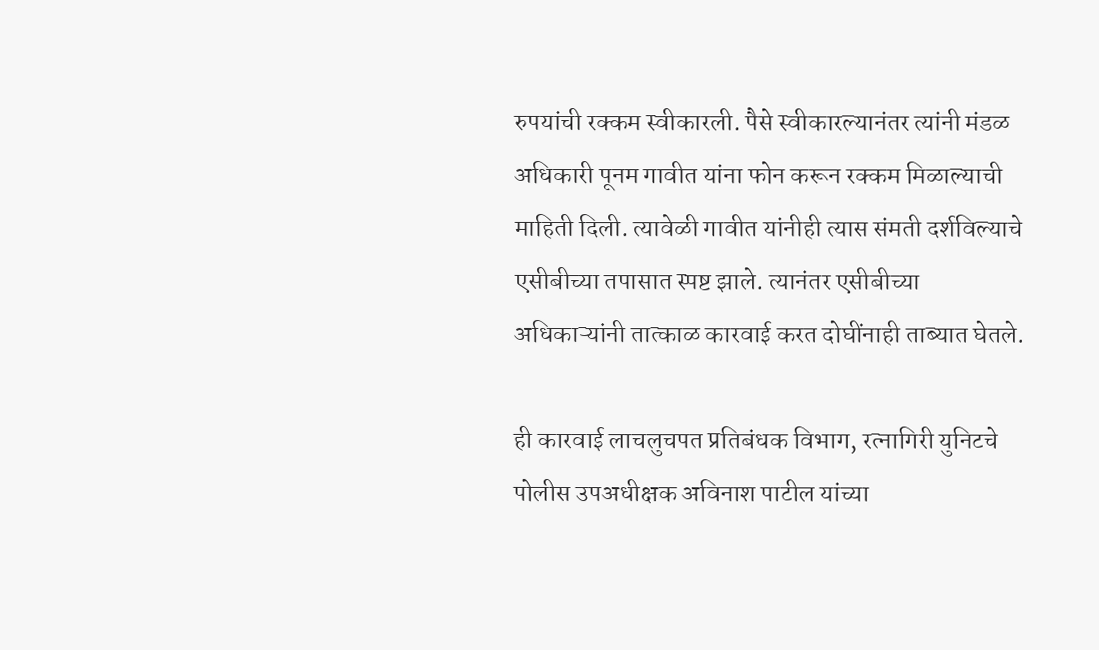रुपयांची रक्कम स्वीकारली. पैसे स्वीकारल्यानंतर त्यांनी मंडळ अधिकारी पूनम गावीत यांना फोन करून रक्कम मिळाल्याची माहिती दिली. त्यावेळी गावीत यांनीही त्यास संमती दर्शविल्याचे एसीबीच्या तपासात स्पष्ट झाले. त्यानंतर एसीबीच्या अधिकाऱ्यांनी तात्काळ कारवाई करत दोघींनाही ताब्यात घेतले.

ही कारवाई लाचलुचपत प्रतिबंधक विभाग, रत्नागिरी युनिटचे पोलीस उपअधीक्षक अविनाश पाटील यांच्या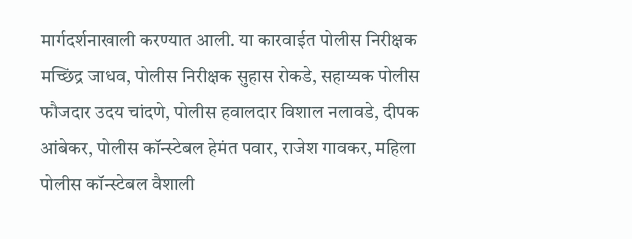मार्गदर्शनाखाली करण्यात आली. या कारवाईत पोलीस निरीक्षक मच्छिंद्र जाधव, पोलीस निरीक्षक सुहास रोकडे, सहाय्यक पोलीस फौजदार उदय चांदणे, पोलीस हवालदार विशाल नलावडे, दीपक आंबेकर, पोलीस कॉन्स्टेबल हेमंत पवार, राजेश गावकर, महिला पोलीस कॉन्स्टेबल वैशाली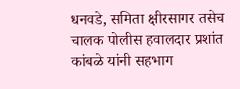धनवडे, समिता क्षीरसागर तसेच चालक पोलीस हवालदार प्रशांत कांबळे यांनी सहभाग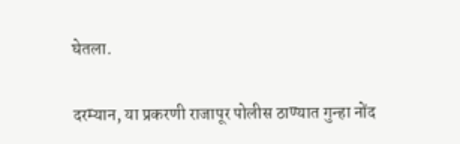घेतला.

दरम्यान, या प्रकरणी राजापूर पोलीस ठाण्यात गुन्हा नोंद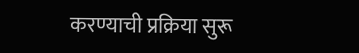करण्याची प्रक्रिया सुरू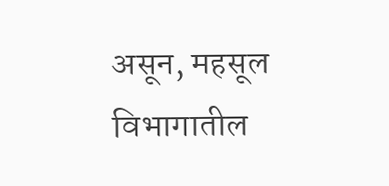असून, महसूल विभागातील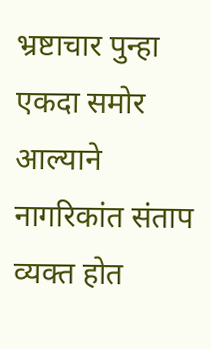भ्रष्टाचार पुन्हा एकदा समोर आल्याने नागरिकांत संताप व्यक्त होत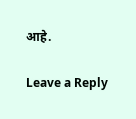आहे.

Leave a Reply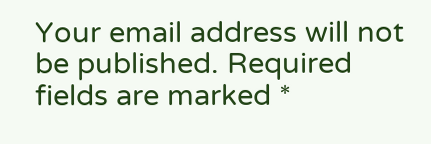Your email address will not be published. Required fields are marked *